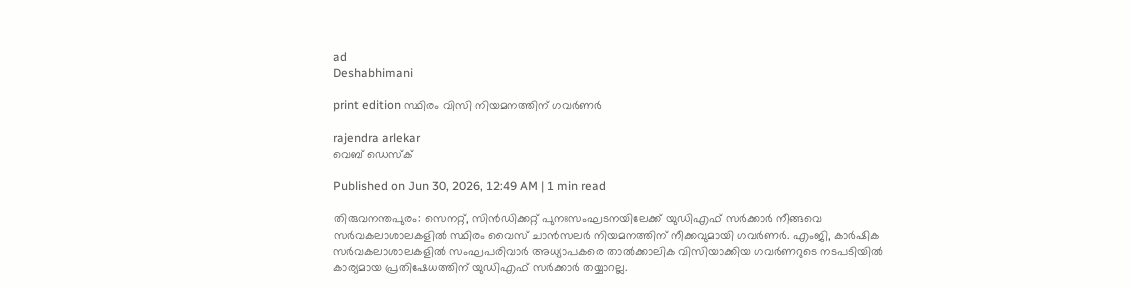ad
Deshabhimani

print edition സ്ഥിരം വിസി നിയമനത്തിന് ഗവർണർ

rajendra arlekar
വെബ് ഡെസ്ക്

Published on Jun 30, 2026, 12:49 AM | 1 min read

തിരുവനന്തപുരം: സെനറ്റ്‌, സിൻഡിക്കറ്റ്‌ പുനഃസംഘടനയിലേക്ക്‌ യുഡിഎഫ്‌ സർക്കാർ നീങ്ങവെ സർവകലാശാലകളിൽ സ്ഥിരം വൈസ്‌ ചാൻസലർ നിയമനത്തിന്‌ നീക്കവുമായി ഗവർണർ. എംജി, കാർഷിക സർവകലാശാലകളിൽ സംഘപരിവാർ അധ്യാപകരെ താൽക്കാലിക വിസിയാക്കിയ ഗവർണറുടെ നടപടിയിൽ കാര്യമായ പ്രതിഷേധത്തിന്‌ യുഡിഎഫ്‌ സർക്കാർ തയ്യാറല്ല.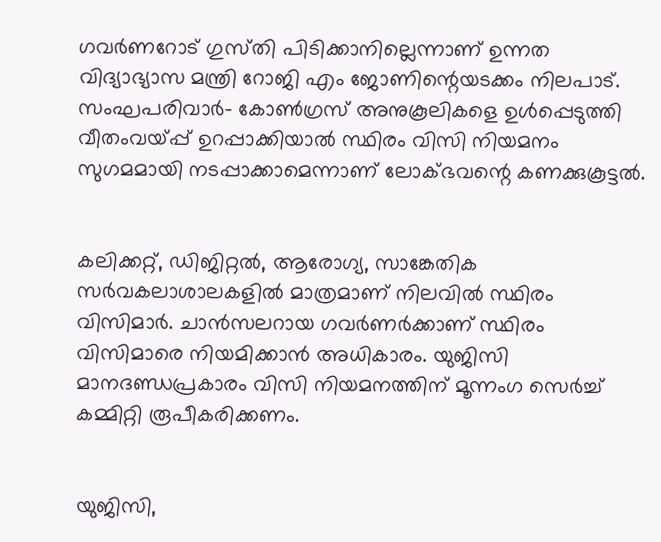ഗവർണറോട്‌ ഗുസ്‌തി പിടിക്കാനില്ലെന്നാണ്‌ ഉന്നത വിദ്യാഭ്യാസ മന്ത്രി റോജി എം ജോണിന്റെയടക്കം നിലപാട്‌. സംഘപരിവാർ– കോൺഗ്രസ്‌ അനുകൂലികളെ ഉൾപ്പെടുത്തി വീതംവയ്‌പ്പ്‌ ഉറപ്പാക്കിയാൽ സ്ഥിരം വിസി നിയമനം സുഗമമായി നടപ്പാക്കാമെന്നാണ്‌ ലോക്‌ഭവന്റെ കണക്കുകൂട്ടൽ.


കലിക്കറ്റ്, ഡിജിറ്റൽ, ആരോഗ്യ, സാങ്കേതിക സർവകലാശാലകളിൽ മാത്രമാണ്‌ നിലവിൽ സ്ഥിരം വിസിമാർ. ചാൻസലറായ ഗവർണർക്കാണ് സ്ഥിരം വിസിമാരെ നിയമിക്കാൻ അധികാരം. യുജിസി മാനദണ്ഡപ്രകാരം വിസി നിയമനത്തിന്‌ മൂന്നംഗ സെർച്ച് കമ്മിറ്റി രൂപീകരിക്കണം.


യുജിസി,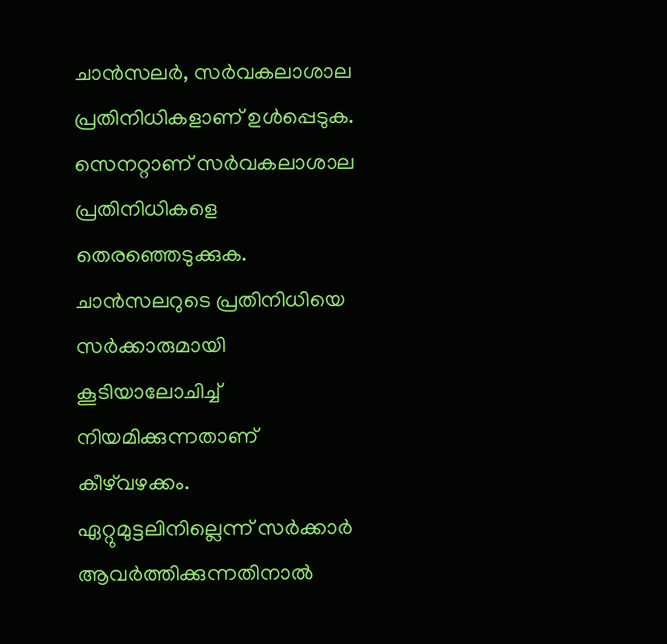ചാൻസലർ, സർവകലാശാല പ്രതിനിധികളാണ്‌ ഉൾപ്പെടുക. സെനറ്റാണ്‌ സർവകലാശാല പ്രതിനിധികളെ തെരഞ്ഞെടുക്കുക. ചാൻസലറുടെ പ്രതിനിധിയെ സർക്കാരുമായി കൂടിയാലോചിച്ച് നിയമിക്കുന്നതാണ് കീഴ്‌വഴക്കം. ഏറ്റുമുട്ടലിനില്ലെന്ന്‌ സർക്കാർ ആവർത്തിക്കുന്നതിനാൽ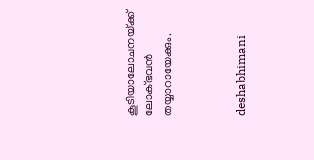കൂടിയാലോചനയ്‌ക്ക്‌ ലോക്‌ഭവൻ തയ്യാറായേക്കും.



deshabhimani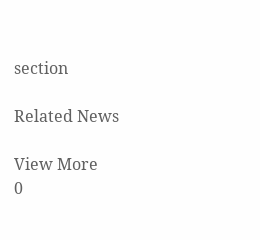section

Related News

View More
0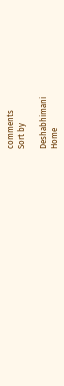comments
Sort by

Deshabhimani
Home